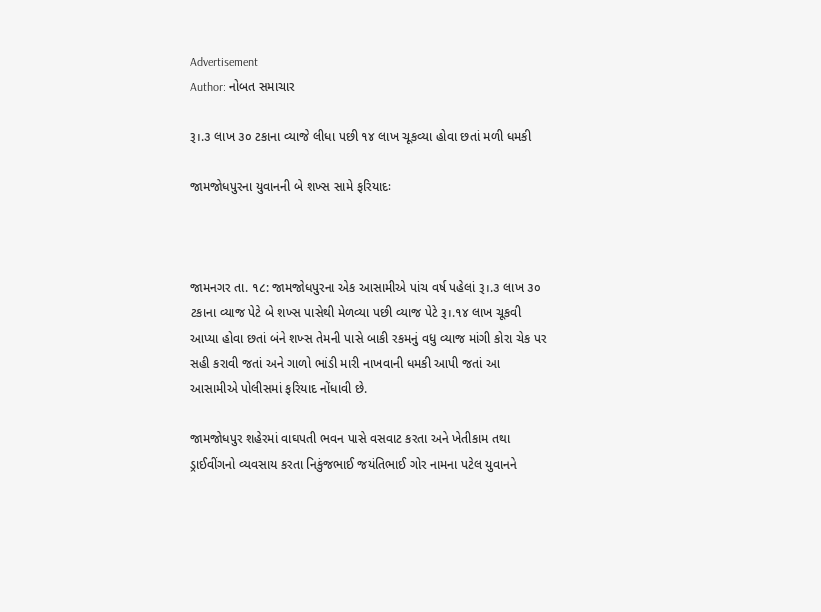Advertisement
Author: નોબત સમાચાર

રૂ।.૩ લાખ ૩૦ ટકાના વ્યાજે લીધા પછી ૧૪ લાખ ચૂકવ્યા હોવા છતાં મળી ધમકી

જામજોધપુરના યુવાનની બે શખ્સ સામે ફરિયાદઃ



જામનગર તા. ૧૮: જામજોધપુરના એક આસામીએ પાંચ વર્ષ પહેલાં રૂ।.૩ લાખ ૩૦ ટકાના વ્યાજ પેટે બે શખ્સ પાસેથી મેળવ્યા પછી વ્યાજ પેટે રૂ।.૧૪ લાખ ચૂકવી આપ્યા હોવા છતાં બંને શખ્સ તેમની પાસે બાકી રકમનું વધુ વ્યાજ માંગી કોરા ચેક પર સહી કરાવી જતાં અને ગાળો ભાંડી મારી નાખવાની ધમકી આપી જતાં આ આસામીએ પોલીસમાં ફરિયાદ નોંધાવી છે.

જામજોધપુર શહેરમાં વાઘપતી ભવન પાસે વસવાટ કરતા અને ખેતીકામ તથા ડ્રાઈવીંગનો વ્યવસાય કરતા નિકુંજભાઈ જયંતિભાઈ ગોર નામના પટેલ યુવાનને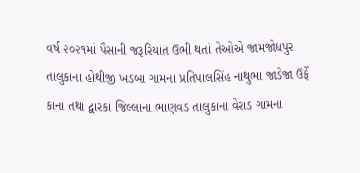વર્ષ ૨૦૨૧માં પૈસાની જરૂરિયાત ઉભી થતાં તેઓએ જામજોધપુર તાલુકાના હોથીજી ખડબા ગામના પ્રતિપાલસિંહ નાથુભા જાડેજા ઉર્ફે કાના તથા દ્વારકા જિલ્લાના ભાણવડ તાલુકાના વેરાડ ગામના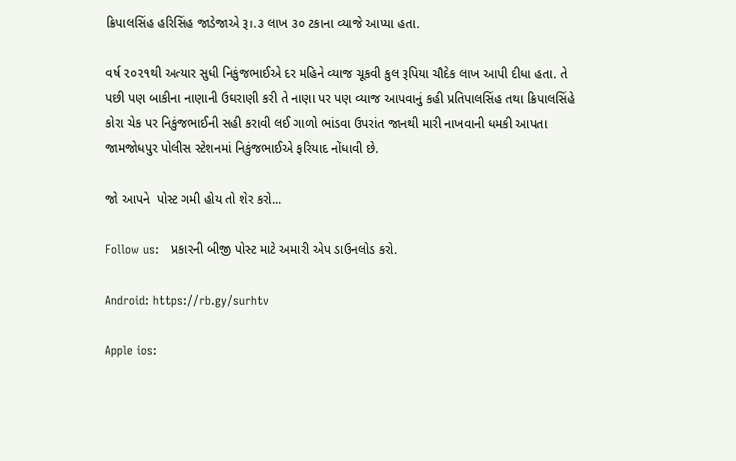ક્રિપાલસિંહ હરિસિંહ જાડેજાએ રૂ।.૩ લાખ ૩૦ ટકાના વ્યાજે આપ્યા હતા.

વર્ષ ૨૦૨૧થી અત્યાર સુધી નિકુંજભાઈએ દર મહિને વ્યાજ ચૂકવી કુલ રૂપિયા ચૌદેક લાખ આપી દીધા હતા. તે પછી પણ બાકીના નાણાની ઉઘરાણી કરી તે નાણા પર પણ વ્યાજ આપવાનું કહી પ્રતિપાલસિંહ તથા ક્રિપાલસિંહે કોરા ચેક પર નિકુંજભાઈની સહી કરાવી લઈ ગાળો ભાંડવા ઉપરાંત જાનથી મારી નાખવાની ધમકી આપતા જામજોધપુર પોલીસ સ્ટેશનમાં નિકુંજભાઈએ ફરિયાદ નોંધાવી છે.

જો આપને  પોસ્ટ ગમી હોય તો શેર કરો...

Follow us:   પ્રકારની બીજી પોસ્ટ માટે અમારી એપ ડાઉનલોડ કરો.

Android: https://rb.gy/surhtv

Apple ios: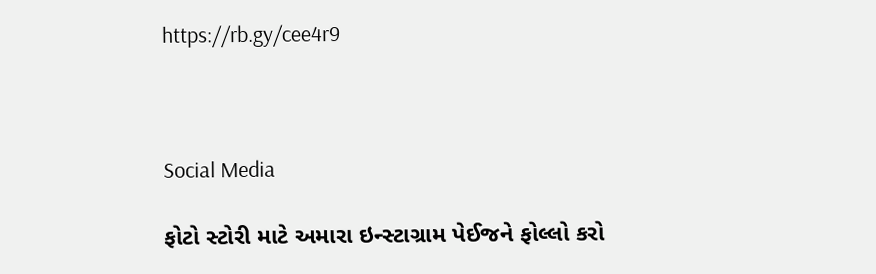https://rb.gy/cee4r9



Social Media

ફોટો સ્ટોરી માટે અમારા ઇન્સ્ટાગ્રામ પેઈજને ફોલ્લો કરો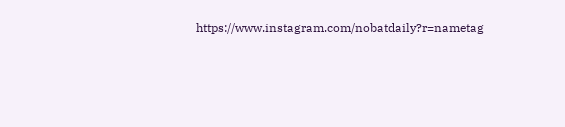https://www.instagram.com/nobatdaily?r=nametag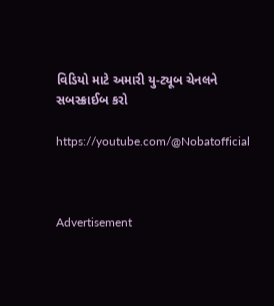વિડિયો માટે અમારી યુ-ટ્યૂબ ચેનલને સબસ્ક્રાઈબ કરો

https://youtube.com/@Nobatofficial



Advertisement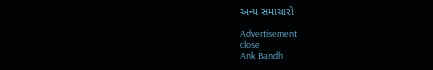અન્ય સમાચારો

Advertisement
close
Ank Bandh